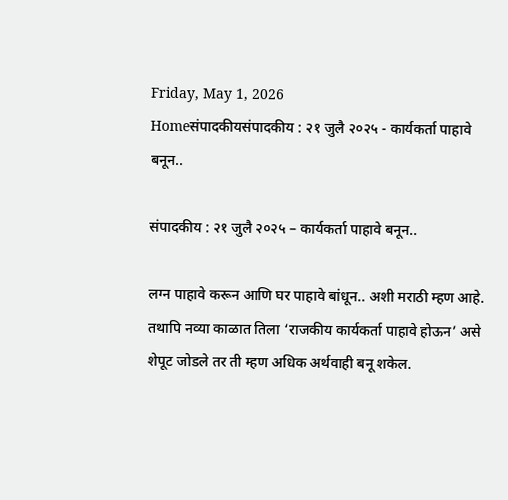Friday, May 1, 2026
Homeसंपादकीयसंपादकीय : २१ जुलै २०२५ - कार्यकर्ता पाहावे बनून..

संपादकीय : २१ जुलै २०२५ – कार्यकर्ता पाहावे बनून..

लग्न पाहावे करून आणि घर पाहावे बांधून.. अशी मराठी म्हण आहे. तथापि नव्या काळात तिला ‘राजकीय कार्यकर्ता पाहावे होऊन’ असे शेपूट जोडले तर ती म्हण अधिक अर्थवाही बनू शकेल.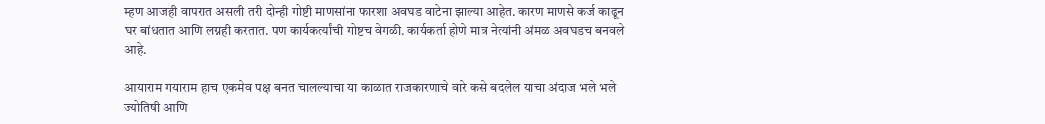म्हण आजही वापरात असली तरी दोन्ही गोष्टी माणसांना फारशा अवघड वाटेना झाल्या आहेत. कारण माणसे कर्ज काढून घर बांधतात आणि लग्नही करतात. पण कार्यकर्त्यांची गोष्टच वेगळी. कार्यकर्ता होणे मात्र नेत्यांनी अंमळ अवघडच बनवले आहे.

आयाराम गयाराम हाच एकमेव पक्ष बनत चालल्याचा या काळात राजकारणाचे वारे कसे बदलेल याचा अंदाज भले भले ज्योतिषी आणि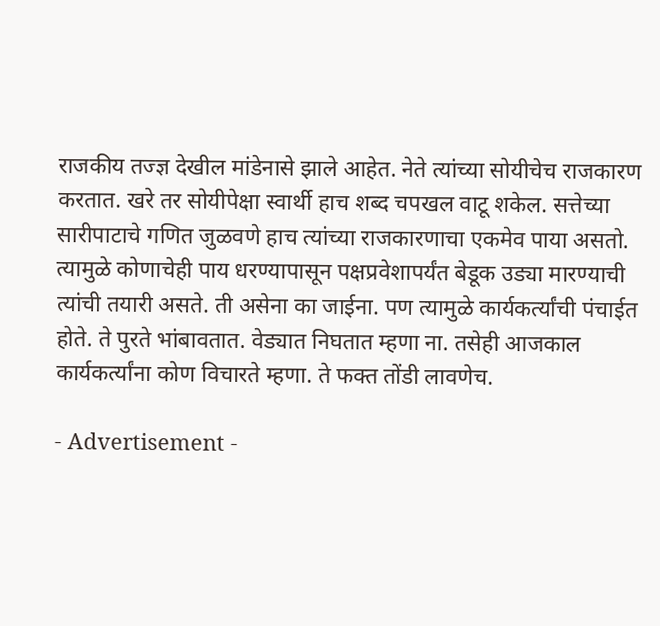राजकीय तज्ज्ञ देखील मांडेनासे झाले आहेत. नेते त्यांच्या सोयीचेच राजकारण करतात. खरे तर सोयीपेक्षा स्वार्थी हाच शब्द चपखल वाटू शकेल. सत्तेच्या सारीपाटाचे गणित जुळवणे हाच त्यांच्या राजकारणाचा एकमेव पाया असतो. त्यामुळे कोणाचेही पाय धरण्यापासून पक्षप्रवेशापर्यंत बेडूक उड्या मारण्याची त्यांची तयारी असते. ती असेना का जाईना. पण त्यामुळे कार्यकर्त्यांची पंचाईत होते. ते पुरते भांबावतात. वेड्यात निघतात म्हणा ना. तसेही आजकाल कार्यकर्त्यांना कोण विचारते म्हणा. ते फक्त तोंडी लावणेच.

- Advertisement -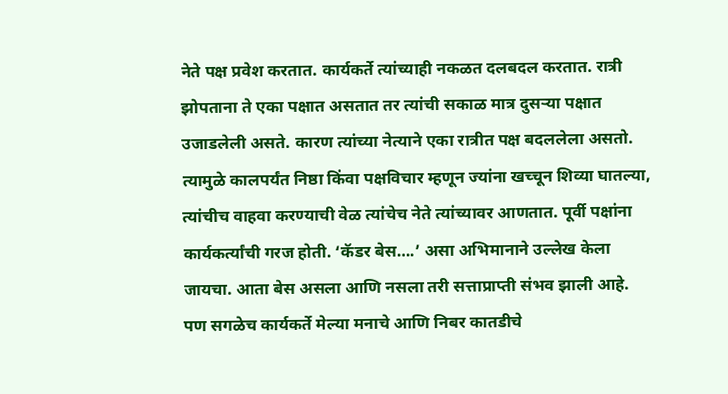नेते पक्ष प्रवेश करतात. कार्यकर्ते त्यांच्याही नकळत दलबदल करतात. रात्री झोपताना ते एका पक्षात असतात तर त्यांची सकाळ मात्र दुसर्‍या पक्षात उजाडलेली असते. कारण त्यांच्या नेत्याने एका रात्रीत पक्ष बदललेला असतो. त्यामुळे कालपर्यंत निष्ठा किंवा पक्षविचार म्हणून ज्यांना खच्चून शिव्या घातल्या, त्यांचीच वाहवा करण्याची वेळ त्यांचेच नेते त्यांच्यावर आणतात. पूर्वी पक्षांना कार्यकर्त्यांची गरज होती. ‘कॅडर बेस….’ असा अभिमानाने उल्लेख केला जायचा. आता बेस असला आणि नसला तरी सत्ताप्राप्ती संभव झाली आहे. पण सगळेच कार्यकर्ते मेल्या मनाचे आणि निबर कातडीचे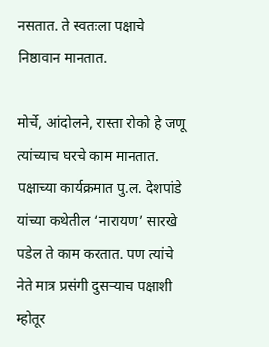नसतात. ते स्वतःला पक्षाचे निष्ठावान मानतात.

मोर्चे, आंदोलने, रास्ता रोको हे जणू त्यांच्याच घरचे काम मानतात. पक्षाच्या कार्यक्रमात पु.ल. देशपांडे यांच्या कथेतील ‘नारायण’ सारखे पडेल ते काम करतात. पण त्यांचे नेते मात्र प्रसंगी दुसर्‍याच पक्षाशी म्होतूर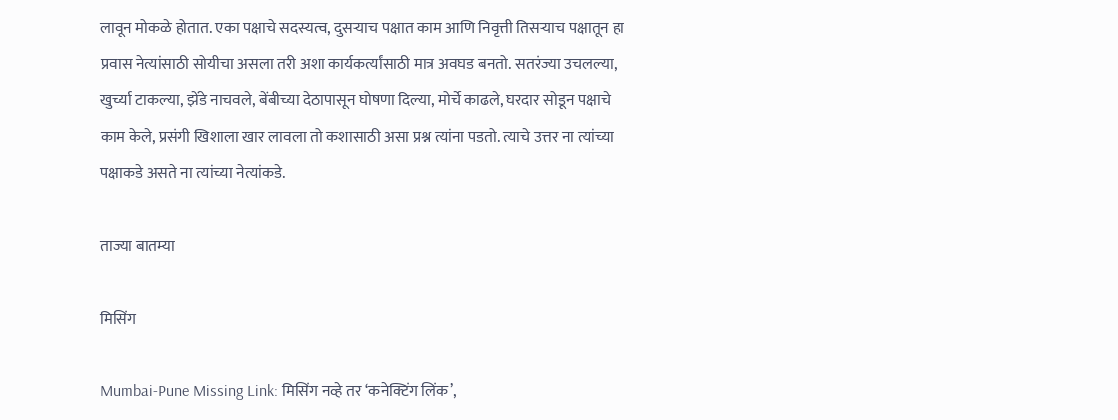लावून मोकळे होतात. एका पक्षाचे सदस्यत्व, दुसर्‍याच पक्षात काम आणि निवृत्ती तिसर्‍याच पक्षातून हा प्रवास नेत्यांसाठी सोयीचा असला तरी अशा कार्यकर्त्यांसाठी मात्र अवघड बनतो. सतरंज्या उचलल्या, खुर्च्या टाकल्या, झेंडे नाचवले, बेंबीच्या देठापासून घोषणा दिल्या, मोर्चे काढले, घरदार सोडून पक्षाचे काम केले, प्रसंगी खिशाला खार लावला तो कशासाठी असा प्रश्न त्यांना पडतो. त्याचे उत्तर ना त्यांच्या पक्षाकडे असते ना त्यांच्या नेत्यांकडे.

ताज्या बातम्या

मिसिंग

Mumbai-Pune Missing Link: मिसिंग नव्हे तर ‘कनेक्टिंग लिंक’,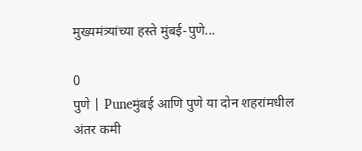मुख्यमंत्र्यांच्या हस्ते मुंबई-पुणे...

0
पुणे | Puneमुंबई आणि पुणे या दोन शहरांमधील अंतर कमी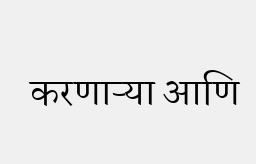करणाऱ्या आणि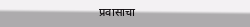प्रवासाचा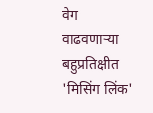वेग वाढवणाऱ्या बहुप्रतिक्षीत 'मिसिंग लिंक'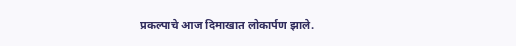प्रकल्पाचे आज दिमाखात लोकार्पण झाले.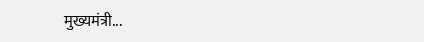मुख्यमंत्री...